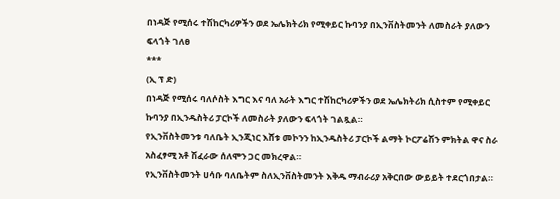በነዳጅ የሚሰሩ ተሽከርካሪዎችን ወደ ኤሌክትሪክ የሚቀይር ኩባንያ በኢንቨስትመንት ለመስራት ያለውን ፍላጎት ገለፀ
***
(ኢ ፕ ድ)
በነዳጅ የሚሰሩ ባለሶስት እግር እና ባለ አራት እግር ተሽከርካሪዎችን ወደ ኤሌክትሪክ ሲስተም የሚቀይር ኩባንያ በኢንዱስትሪ ፓርኮች ለመስራት ያለውን ፍላጎት ገልጿል።
የኢንቨስትመንቱ ባለቤት ኢንጂነር እሸቱ መኮንን ከኢንዱስትሪ ፓርኮች ልማት ኮርፖሬሽን ምክትል ዋና ስራ አስፈፃሚ አቶ ሽፈራው ሰለሞን ጋር መክረዋል።
የኢንቨስትመንት ሀሳቡ ባለቤትም ስለኢንቨስትመንት እቅዱ ማብራሪያ አቅርበው ውይይት ተደርጎበታል።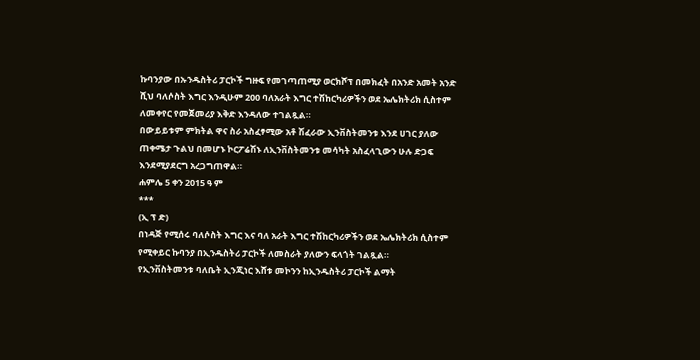ኩባንያው በኡንዱስትሪ ፓርኮች ግዙፍ የመገጣጠሚያ ወርክሾፕ በመክፈት በአንድ አመት አንድ ሺህ ባለሶስት እግር እንዲሁም 200 ባለአራት እግር ተሽከርካሪዎችን ወደ ኤሌክትሪክ ሲስተም ለመቀየር የመጀመሪያ እቅድ እንዳለው ተገልጿል።
በውይይቱም ምክትል ዋና ስራ አስፈፃሚው አቶ ሽፈራው ኢንቨስትመንቱ እንደ ሀገር ያለው ጠቀሜታ ጉልህ በመሆኑ ኮርፖሬሽኑ ለኢንቨስትመንቱ መሳካት አስፈላጊውን ሁሉ ድጋፍ እንደሚያደርግ አረጋግጠዋል።
ሐምሌ 5 ቀን 2015 ዓ ም
***
(ኢ ፕ ድ)
በነዳጅ የሚሰሩ ባለሶስት እግር እና ባለ አራት እግር ተሽከርካሪዎችን ወደ ኤሌክትሪክ ሲስተም የሚቀይር ኩባንያ በኢንዱስትሪ ፓርኮች ለመስራት ያለውን ፍላጎት ገልጿል።
የኢንቨስትመንቱ ባለቤት ኢንጂነር እሸቱ መኮንን ከኢንዱስትሪ ፓርኮች ልማት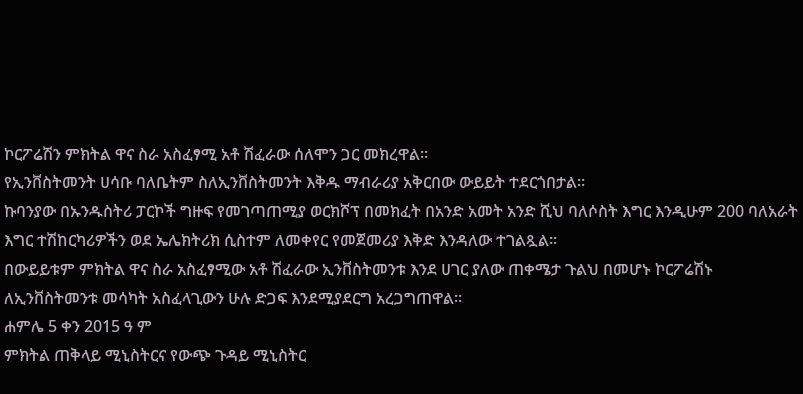ኮርፖሬሽን ምክትል ዋና ስራ አስፈፃሚ አቶ ሽፈራው ሰለሞን ጋር መክረዋል።
የኢንቨስትመንት ሀሳቡ ባለቤትም ስለኢንቨስትመንት እቅዱ ማብራሪያ አቅርበው ውይይት ተደርጎበታል።
ኩባንያው በኡንዱስትሪ ፓርኮች ግዙፍ የመገጣጠሚያ ወርክሾፕ በመክፈት በአንድ አመት አንድ ሺህ ባለሶስት እግር እንዲሁም 200 ባለአራት እግር ተሽከርካሪዎችን ወደ ኤሌክትሪክ ሲስተም ለመቀየር የመጀመሪያ እቅድ እንዳለው ተገልጿል።
በውይይቱም ምክትል ዋና ስራ አስፈፃሚው አቶ ሽፈራው ኢንቨስትመንቱ እንደ ሀገር ያለው ጠቀሜታ ጉልህ በመሆኑ ኮርፖሬሽኑ ለኢንቨስትመንቱ መሳካት አስፈላጊውን ሁሉ ድጋፍ እንደሚያደርግ አረጋግጠዋል።
ሐምሌ 5 ቀን 2015 ዓ ም
ምክትል ጠቅላይ ሚኒስትርና የውጭ ጉዳይ ሚኒስትር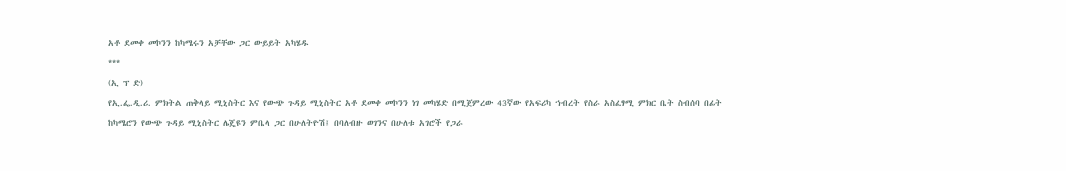አቶ ደመቀ መኮንን ከካሜሩን አቻቸው ጋር ውይይት አካሄዱ
***
(ኢ ፕ ድ)
የኢ.ፌ.ዲ.ሪ. ምክትል ጠቅላይ ሚኒስትር እና የውጭ ጉዳይ ሚኒስትር አቶ ደመቀ መኮንን ነገ መካሄድ በሚጀምረው 43ኛው የአፍሪካ ኀብረት የስራ አስፈፃሚ ምክር ቤት ስብሰባ በፊት ከካሜሮን የውጭ ጉዳይ ሚኒስትር ሌጄዩን ምቤላ ጋር በሁለትዮሽ፤ በባለብዙ ወገንና በሁለቱ አገሮች የጋራ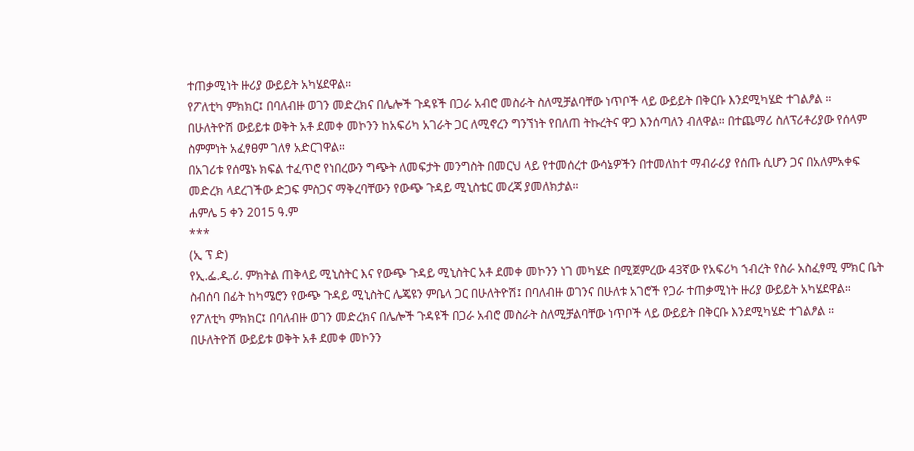ተጠቃሚነት ዙሪያ ውይይት አካሄደዋል።
የፖለቲካ ምክክር፤ በባለብዙ ወገን መድረክና በሌሎች ጉዳዩች በጋራ አብሮ መስራት ስለሚቻልባቸው ነጥቦች ላይ ውይይት በቅርቡ እንደሚካሄድ ተገልፆል ።
በሁለትዮሽ ውይይቱ ወቅት አቶ ደመቀ መኮንን ከአፍሪካ አገራት ጋር ለሚኖረን ግንኘነት የበለጠ ትኩረትና ዋጋ እንሰጣለን ብለዋል። በተጨማሪ ስለፕሪቶሪያው የሰላም ስምምነት አፈፃፀም ገለፃ አድርገዋል።
በአገሪቱ የሰሜኑ ክፍል ተፈጥሮ የነበረውን ግጭት ለመፍታት መንግስት በመርህ ላይ የተመሰረተ ውሳኔዎችን በተመለከተ ማብራሪያ የሰጡ ሲሆን ጋና በአለምአቀፍ መድረክ ላደረገችው ድጋፍ ምስጋና ማቅረባቸውን የውጭ ጉዳይ ሚኒስቴር መረጃ ያመለክታል።
ሐምሌ 5 ቀን 2015 ዓ.ም
***
(ኢ ፕ ድ)
የኢ.ፌ.ዲ.ሪ. ምክትል ጠቅላይ ሚኒስትር እና የውጭ ጉዳይ ሚኒስትር አቶ ደመቀ መኮንን ነገ መካሄድ በሚጀምረው 43ኛው የአፍሪካ ኀብረት የስራ አስፈፃሚ ምክር ቤት ስብሰባ በፊት ከካሜሮን የውጭ ጉዳይ ሚኒስትር ሌጄዩን ምቤላ ጋር በሁለትዮሽ፤ በባለብዙ ወገንና በሁለቱ አገሮች የጋራ ተጠቃሚነት ዙሪያ ውይይት አካሄደዋል።
የፖለቲካ ምክክር፤ በባለብዙ ወገን መድረክና በሌሎች ጉዳዩች በጋራ አብሮ መስራት ስለሚቻልባቸው ነጥቦች ላይ ውይይት በቅርቡ እንደሚካሄድ ተገልፆል ።
በሁለትዮሽ ውይይቱ ወቅት አቶ ደመቀ መኮንን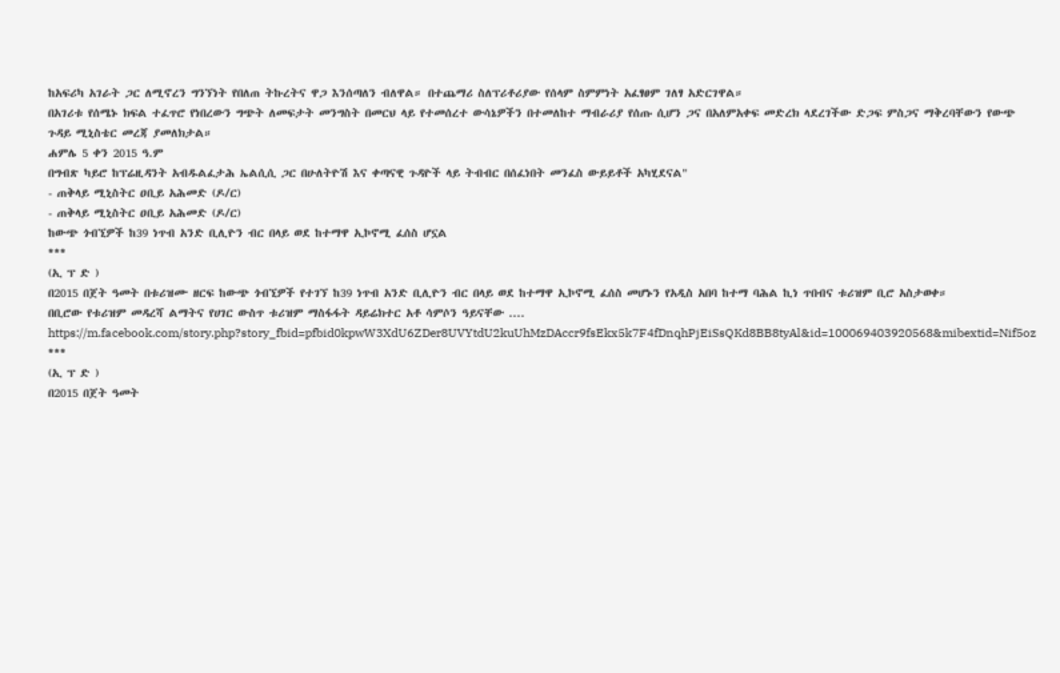ከአፍሪካ አገራት ጋር ለሚኖረን ግንኘነት የበለጠ ትኩረትና ዋጋ እንሰጣለን ብለዋል። በተጨማሪ ስለፕሪቶሪያው የሰላም ስምምነት አፈፃፀም ገለፃ አድርገዋል።
በአገሪቱ የሰሜኑ ክፍል ተፈጥሮ የነበረውን ግጭት ለመፍታት መንግስት በመርህ ላይ የተመሰረተ ውሳኔዎችን በተመለከተ ማብራሪያ የሰጡ ሲሆን ጋና በአለምአቀፍ መድረክ ላደረገችው ድጋፍ ምስጋና ማቅረባቸውን የውጭ ጉዳይ ሚኒስቴር መረጃ ያመለክታል።
ሐምሌ 5 ቀን 2015 ዓ.ም
በግብጽ ካይሮ ከፕሬዚዳንት አብዱልፈታሕ ኤልሲሲ ጋር በሁለትዮሽ እና ቀጣናዊ ጉዳዮች ላይ ትብብር በሰፈነበት መንፈስ ውይይቶች አካሂደናል"
- ጠቅላይ ሚኒስትር ዐቢይ አሕመድ (ዶ/ር)
- ጠቅላይ ሚኒስትር ዐቢይ አሕመድ (ዶ/ር)
ከውጭ ጎብኚዎች ከ39 ነጥብ አንድ ቢሊዮን ብር በላይ ወደ ከተማዋ ኢኮኖሚ ፈሰስ ሆኗል
***
(ኢ ፕ ድ )
በ2015 በጀት ዓመት በቱሪዝሙ ዘርፍ ከውጭ ጎብኚዎች የተገኘ ከ39 ነጥብ አንድ ቢሊዮን ብር በላይ ወደ ከተማዋ ኢኮኖሚ ፈሰስ መሆኑን የአዲስ አበባ ከተማ ባሕል ኪነ ጥበብና ቱሪዝም ቢሮ አስታወቀ።
በቢሮው የቱሪዝም መዳረሻ ልማትና የሀገር ውስጥ ቱሪዝም ማስፋፋት ዳይሬክተር አቶ ሳምሶን ዓይናቸው ....
https://m.facebook.com/story.php?story_fbid=pfbid0kpwW3XdU6ZDer8UVYtdU2kuUhMzDAccr9fsEkx5k7F4fDnqhPjEiSsQKd8BB8tyAl&id=100069403920568&mibextid=Nif5oz
***
(ኢ ፕ ድ )
በ2015 በጀት ዓመት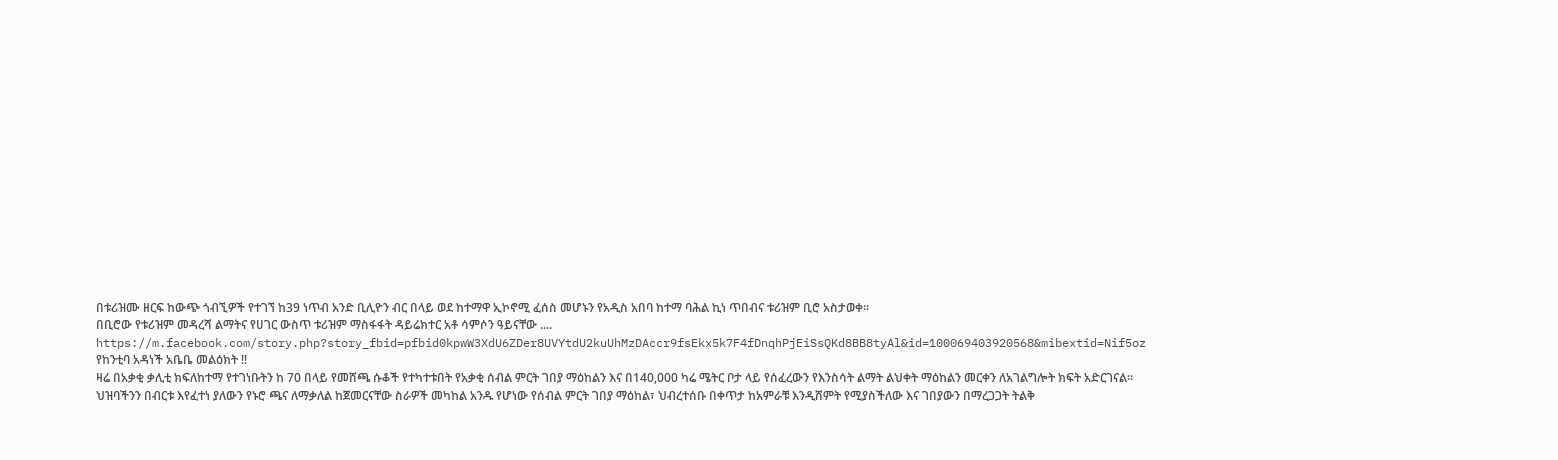በቱሪዝሙ ዘርፍ ከውጭ ጎብኚዎች የተገኘ ከ39 ነጥብ አንድ ቢሊዮን ብር በላይ ወደ ከተማዋ ኢኮኖሚ ፈሰስ መሆኑን የአዲስ አበባ ከተማ ባሕል ኪነ ጥበብና ቱሪዝም ቢሮ አስታወቀ።
በቢሮው የቱሪዝም መዳረሻ ልማትና የሀገር ውስጥ ቱሪዝም ማስፋፋት ዳይሬክተር አቶ ሳምሶን ዓይናቸው ....
https://m.facebook.com/story.php?story_fbid=pfbid0kpwW3XdU6ZDer8UVYtdU2kuUhMzDAccr9fsEkx5k7F4fDnqhPjEiSsQKd8BB8tyAl&id=100069403920568&mibextid=Nif5oz
የከንቲባ አዳነች አቤቤ መልዕክት ‼
ዛሬ በአቃቂ ቃሊቲ ክፍለከተማ የተገነቡትን ከ 70 በላይ የመሸጫ ሱቆች የተካተቱበት የአቃቂ ሰብል ምርት ገበያ ማዕከልን እና በ140,000 ካሬ ሜትር ቦታ ላይ የሰፈረውን የእንስሳት ልማት ልህቀት ማዕከልን መርቀን ለአገልግሎት ክፍት አድርገናል።
ህዝባችንን በብርቱ እየፈተነ ያለውን የኑሮ ጫና ለማቃለል ከጀመርናቸው ስራዎች መካከል አንዱ የሆነው የሰብል ምርት ገበያ ማዕከል፣ ህብረተሰቡ በቀጥታ ከአምራቹ እንዲሸምት የሚያስችለው እና ገበያውን በማረጋጋት ትልቅ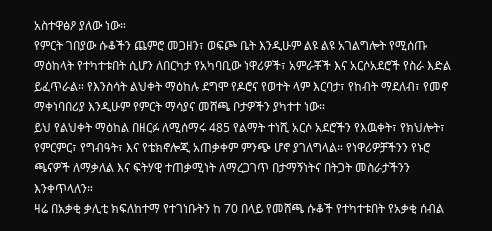አስተዋፅዖ ያለው ነው።
የምርት ገበያው ሱቆችን ጨምሮ መጋዘን፣ ወፍጮ ቤት እንዲሁም ልዩ ልዩ አገልግሎት የሚሰጡ ማዕከላት የተካተቱበት ሲሆን ለበርካታ የአካባቢው ነዋሪዎች፣ አምራቾች እና አርሶአደሮች የስራ እድል ይፈጥራል። የእንስሳት ልህቀት ማዕከሉ ደግሞ የዶሮና የወተት ላም እርባታ፣ የከብት ማደለብ፣ የመኖ ማቀነባበሪያ እንዲሁም የምርት ማሳያና መሸጫ ቦታዎችን ያካተተ ነው።
ይህ የልህቀት ማዕከል በዘርፉ ለሚሰማሩ 485 የልማት ተነሺ አርሶ አደሮችን የእዉቀት፣ የክህሎት፣ የምርምር፣ የግብዓት፣ እና የቴክኖሎጂ አጠቃቀም ምንጭ ሆኖ ያገለግላል። የነዋሪዎቻችንን የኑሮ ጫናዎች ለማቃለል እና ፍትሃዊ ተጠቃሚነት ለማረጋገጥ በታማኝነትና በትጋት መስራታችንን እንቀጥላለን።
ዛሬ በአቃቂ ቃሊቲ ክፍለከተማ የተገነቡትን ከ 70 በላይ የመሸጫ ሱቆች የተካተቱበት የአቃቂ ሰብል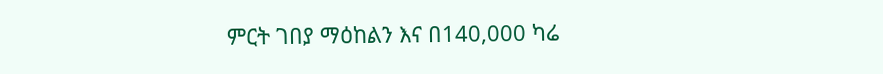ምርት ገበያ ማዕከልን እና በ140,000 ካሬ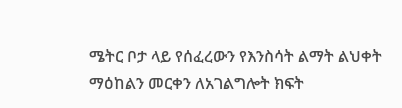ሜትር ቦታ ላይ የሰፈረውን የእንስሳት ልማት ልህቀት ማዕከልን መርቀን ለአገልግሎት ክፍት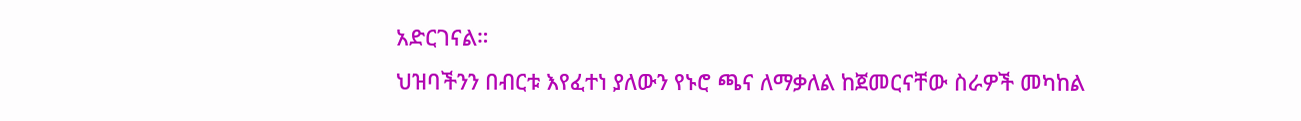አድርገናል።
ህዝባችንን በብርቱ እየፈተነ ያለውን የኑሮ ጫና ለማቃለል ከጀመርናቸው ስራዎች መካከል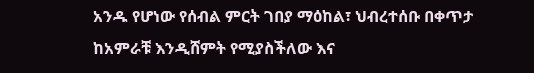አንዱ የሆነው የሰብል ምርት ገበያ ማዕከል፣ ህብረተሰቡ በቀጥታ ከአምራቹ እንዲሸምት የሚያስችለው እና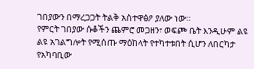ገበያውን በማረጋጋት ትልቅ አስተዋፅዖ ያለው ነው።
የምርት ገበያው ሱቆችን ጨምሮ መጋዘን፣ ወፍጮ ቤት እንዲሁም ልዩ ልዩ አገልግሎት የሚሰጡ ማዕከላት የተካተቱበት ሲሆን ለበርካታ የአካባቢው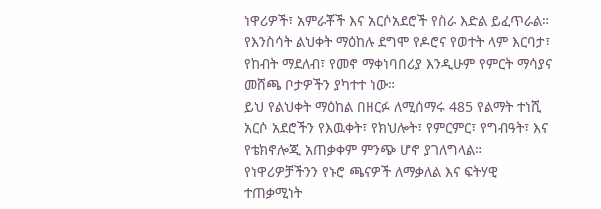ነዋሪዎች፣ አምራቾች እና አርሶአደሮች የስራ እድል ይፈጥራል። የእንስሳት ልህቀት ማዕከሉ ደግሞ የዶሮና የወተት ላም እርባታ፣ የከብት ማደለብ፣ የመኖ ማቀነባበሪያ እንዲሁም የምርት ማሳያና መሸጫ ቦታዎችን ያካተተ ነው።
ይህ የልህቀት ማዕከል በዘርፉ ለሚሰማሩ 485 የልማት ተነሺ አርሶ አደሮችን የእዉቀት፣ የክህሎት፣ የምርምር፣ የግብዓት፣ እና የቴክኖሎጂ አጠቃቀም ምንጭ ሆኖ ያገለግላል። የነዋሪዎቻችንን የኑሮ ጫናዎች ለማቃለል እና ፍትሃዊ ተጠቃሚነት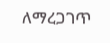ለማረጋገጥ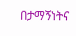በታማኝነትና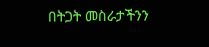በትጋት መስራታችንን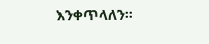እንቀጥላለን።